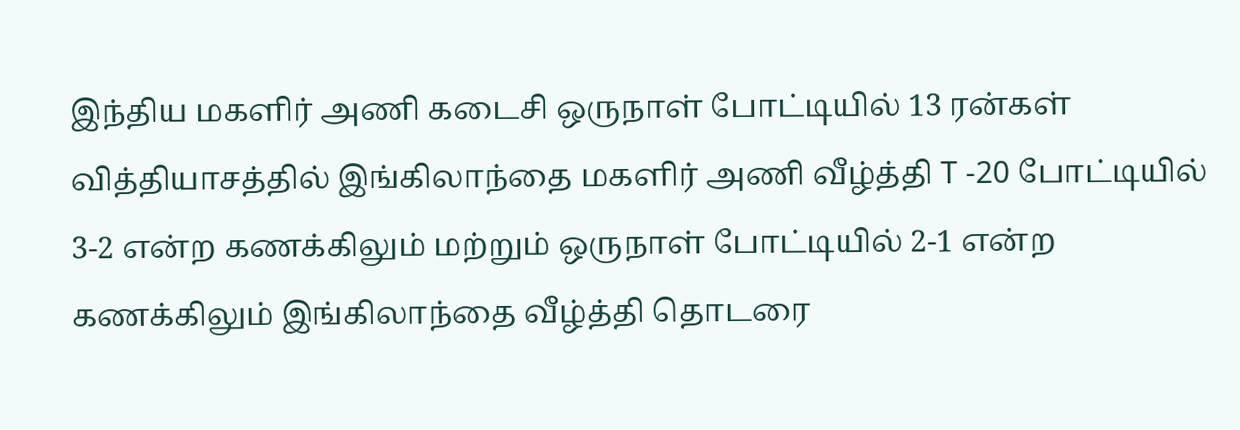இந்திய மகளிர் அணி கடைசி ஒருநாள் போட்டியில் 13 ரன்கள் வித்தியாசத்தில் இங்கிலாந்தை மகளிர் அணி வீழ்த்தி T -20 போட்டியில் 3-2 என்ற கணக்கிலும் மற்றும் ஒருநாள் போட்டியில் 2-1 என்ற கணக்கிலும் இங்கிலாந்தை வீழ்த்தி தொடரை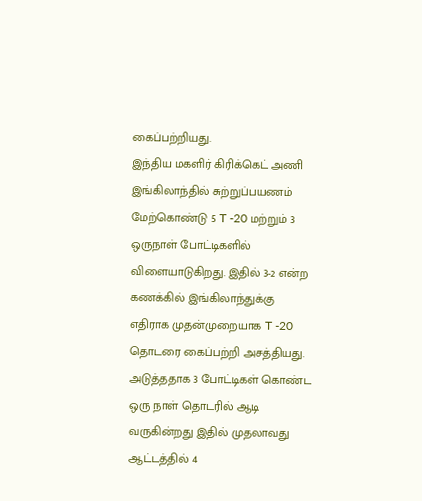கைப்பற்றியது.
இந்திய மகளிர் கிரிக்கெட் அணி இங்கிலாந்தில் சுற்றுப்பயணம் மேற்கொண்டு 5 T -20 மற்றும் 3 ஒருநாள் போட்டிகளில் விளையாடுகிறது. இதில் 3-2 என்ற கணக்கில் இங்கிலாந்துக்கு எதிராக முதன்முறையாக T -20 தொடரை கைப்பற்றி அசத்தியது. அடுத்ததாக 3 போட்டிகள் கொண்ட ஒரு நாள் தொடரில் ஆடி வருகின்றது இதில் முதலாவது ஆட்டத்தில் 4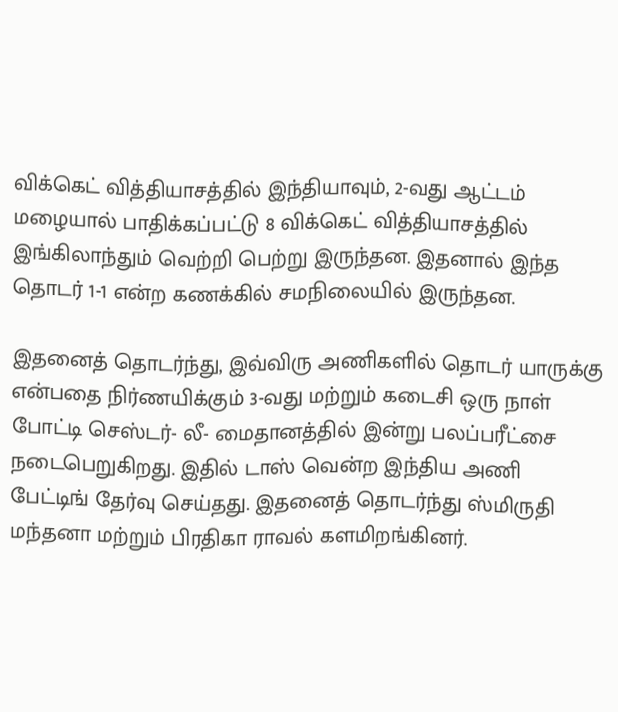விக்கெட் வித்தியாசத்தில் இந்தியாவும், 2-வது ஆட்டம் மழையால் பாதிக்கப்பட்டு 8 விக்கெட் வித்தியாசத்தில் இங்கிலாந்தும் வெற்றி பெற்று இருந்தன. இதனால் இந்த தொடர் 1-1 என்ற கணக்கில் சமநிலையில் இருந்தன.

இதனைத் தொடர்ந்து, இவ்விரு அணிகளில் தொடர் யாருக்கு என்பதை நிர்ணயிக்கும் 3-வது மற்றும் கடைசி ஒரு நாள் போட்டி செஸ்டர்- லீ- மைதானத்தில் இன்று பலப்பரீட்சை நடைபெறுகிறது. இதில் டாஸ் வென்ற இந்திய அணி பேட்டிங் தேர்வு செய்தது. இதனைத் தொடர்ந்து ஸ்மிருதி மந்தனா மற்றும் பிரதிகா ராவல் களமிறங்கினர்.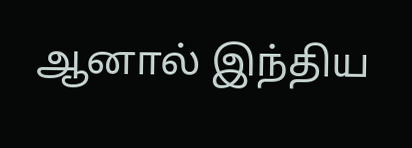ஆனால் இந்திய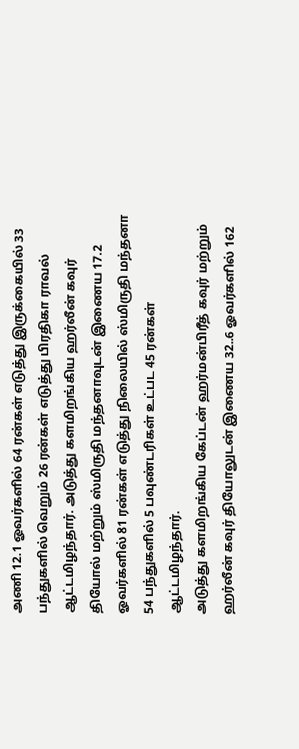அணி 12.1 ஓவர்களில் 64 ரன்கள் எடுத்து இருக்கையில் 33 பந்துகளில் வெறும் 26 ரன்கள் எடுத்து பிரதிகா ராவல் ஆட்டமிழந்தார். அடுத்து களமிறங்கிய ஹர்லீன் கவுர் தியோல் மற்றும் ஸ்மிருதி மந்தனாவுடன் இணைய 17.2 ஓவர்களில் 81 ரன்கள் எடுத்து நிலையில் ஸ்மிருதி மந்தனா 54 பந்துகளில் 5 பவுண்டரிகள் உட்பட 45 ரன்கள் ஆட்டமிழந்தார்.
அடுத்து களமிறங்கிய கேப்டன் ஹர்மன்பிரீத் கவுர் மற்றும் ஹர்லீன் கவுர் தியோலுடன் இணைய 32..6 ஓவர்களில் 162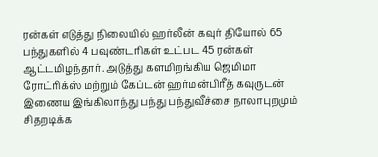ரன்கள் எடுத்து நிலையில் ஹர்லீன் கவுர் தியோல் 65 பந்துகளில் 4 பவுண்டரிகள் உட்பட 45 ரன்கள் ஆட்டமிழந்தார். அடுத்து களமிறங்கிய ஜெமிமா ரோட்ரிக்ஸ் மற்றும் கேப்டன் ஹர்மன்பிரீத் கவுருடன் இணைய இங்கிலாந்து பந்து பந்துவீச்சை நாலாபுறமும் சிதறடிக்க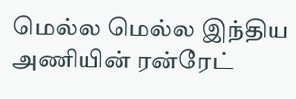மெல்ல மெல்ல இந்திய அணியின் ரன்ரேட்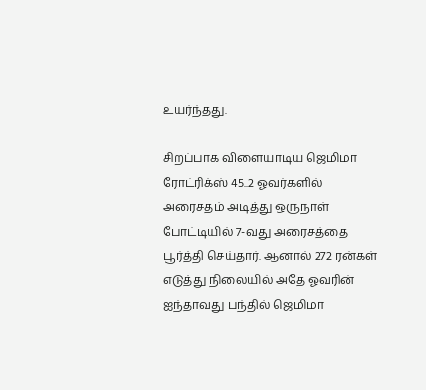உயர்ந்தது.

சிறப்பாக விளையாடிய ஜெமிமா ரோட்ரிக்ஸ் 45..2 ஓவர்களில் அரைசதம் அடித்து ஒருநாள் போட்டியில் 7-வது அரைசத்தை பூர்த்தி செய்தார். ஆனால் 272 ரன்கள் எடுத்து நிலையில் அதே ஓவரின் ஐந்தாவது பந்தில் ஜெமிமா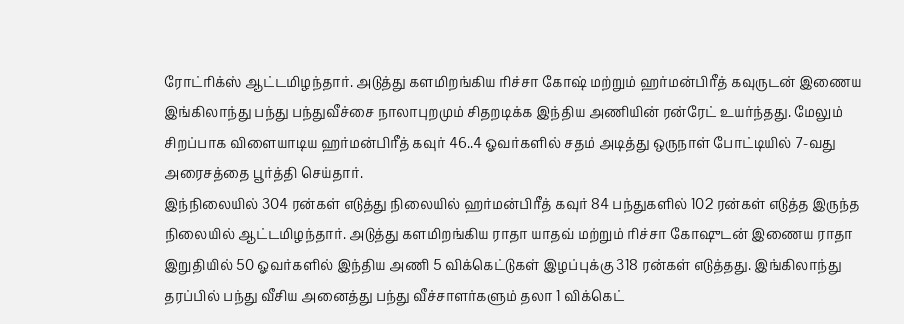ரோட்ரிக்ஸ் ஆட்டமிழந்தார். அடுத்து களமிறங்கிய ரிச்சா கோஷ் மற்றும் ஹர்மன்பிரீத் கவுருடன் இணைய இங்கிலாந்து பந்து பந்துவீச்சை நாலாபுறமும் சிதறடிக்க இந்திய அணியின் ரன்ரேட் உயர்ந்தது. மேலும் சிறப்பாக விளையாடிய ஹர்மன்பிரீத் கவுர் 46..4 ஓவர்களில் சதம் அடித்து ஒருநாள் போட்டியில் 7-வது அரைசத்தை பூர்த்தி செய்தார்.
இந்நிலையில் 304 ரன்கள் எடுத்து நிலையில் ஹர்மன்பிரீத் கவுர் 84 பந்துகளில் 102 ரன்கள் எடுத்த இருந்த நிலையில் ஆட்டமிழந்தார். அடுத்து களமிறங்கிய ராதா யாதவ் மற்றும் ரிச்சா கோஷுடன் இணைய ராதா இறுதியில் 50 ஓவர்களில் இந்திய அணி 5 விக்கெட்டுகள் இழப்புக்கு 318 ரன்கள் எடுத்தது. இங்கிலாந்து தரப்பில் பந்து வீசிய அனைத்து பந்து வீச்சாளர்களும் தலா 1 விக்கெட்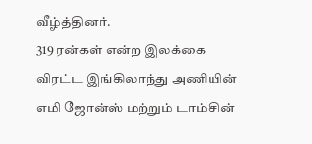வீழ்த்தினர்.
319 ரன்கள் என்ற இலக்கை விரட்ட இங்கிலாந்து அணியின் எமி ஜோன்ஸ் மற்றும் டாம்சின்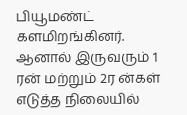பியூமண்ட் களமிறங்கினர். ஆனால் இருவரும் 1 ரன் மற்றும் 2ர ன்கள் எடுத்த நிலையில்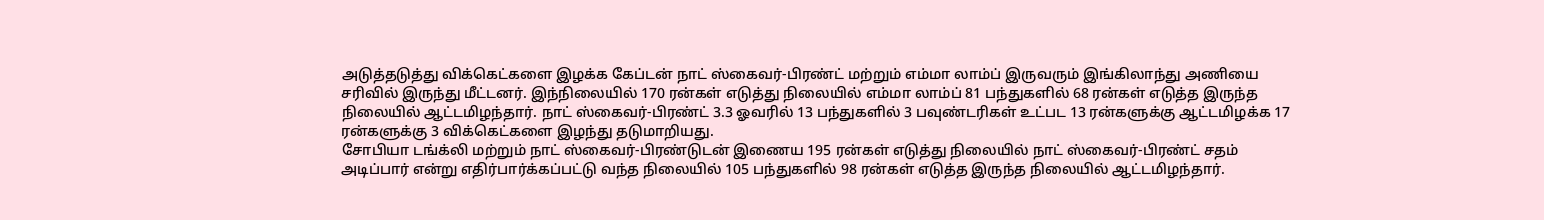அடுத்தடுத்து விக்கெட்களை இழக்க கேப்டன் நாட் ஸ்கைவர்-பிரண்ட் மற்றும் எம்மா லாம்ப் இருவரும் இங்கிலாந்து அணியை சரிவில் இருந்து மீட்டனர். இந்நிலையில் 170 ரன்கள் எடுத்து நிலையில் எம்மா லாம்ப் 81 பந்துகளில் 68 ரன்கள் எடுத்த இருந்த நிலையில் ஆட்டமிழந்தார். நாட் ஸ்கைவர்-பிரண்ட் 3.3 ஓவரில் 13 பந்துகளில் 3 பவுண்டரிகள் உட்பட 13 ரன்களுக்கு ஆட்டமிழக்க 17 ரன்களுக்கு 3 விக்கெட்களை இழந்து தடுமாறியது.
சோபியா டங்க்லி மற்றும் நாட் ஸ்கைவர்-பிரண்டுடன் இணைய 195 ரன்கள் எடுத்து நிலையில் நாட் ஸ்கைவர்-பிரண்ட் சதம் அடிப்பார் என்று எதிர்பார்க்கப்பட்டு வந்த நிலையில் 105 பந்துகளில் 98 ரன்கள் எடுத்த இருந்த நிலையில் ஆட்டமிழந்தார்.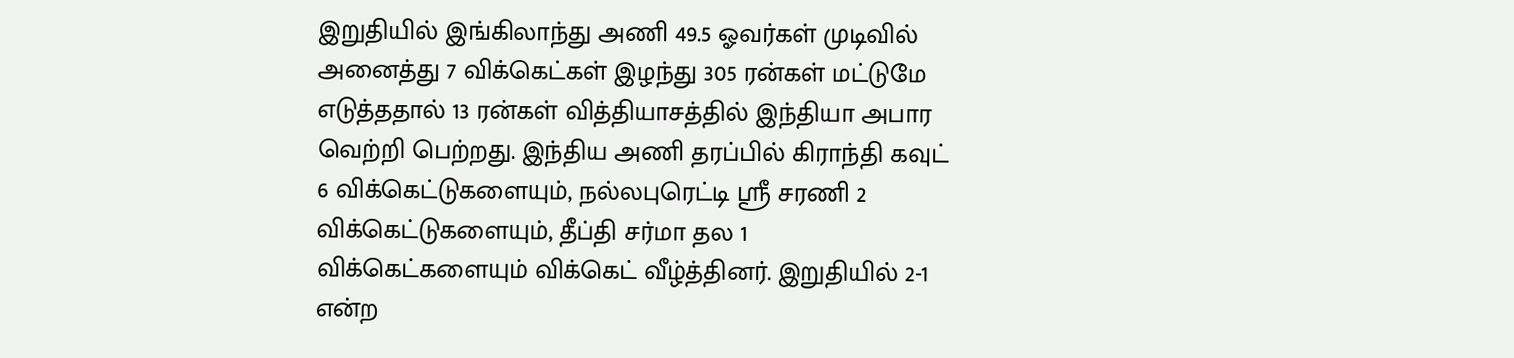இறுதியில் இங்கிலாந்து அணி 49.5 ஓவர்கள் முடிவில் அனைத்து 7 விக்கெட்கள் இழந்து 305 ரன்கள் மட்டுமே எடுத்ததால் 13 ரன்கள் வித்தியாசத்தில் இந்தியா அபார வெற்றி பெற்றது. இந்திய அணி தரப்பில் கிராந்தி கவுட் 6 விக்கெட்டுகளையும், நல்லபுரெட்டி ஸ்ரீ சரணி 2 விக்கெட்டுகளையும், தீப்தி சர்மா தல 1 விக்கெட்களையும் விக்கெட் வீழ்த்தினர். இறுதியில் 2-1 என்ற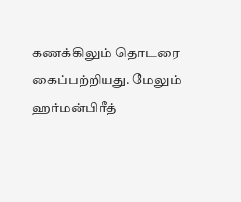கணக்கிலும் தொடரை கைப்பற்றியது. மேலும் ஹர்மன்பிரீத்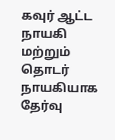கவுர் ஆட்ட நாயகி மற்றும் தொடர் நாயகியாக தேர்வு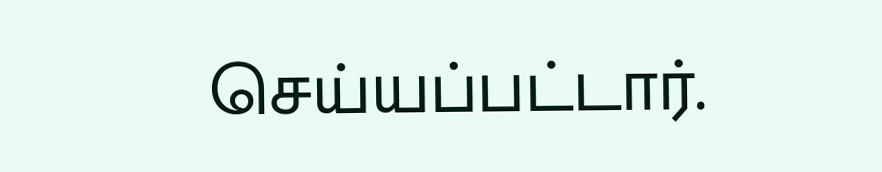செய்யப்பட்டார்.